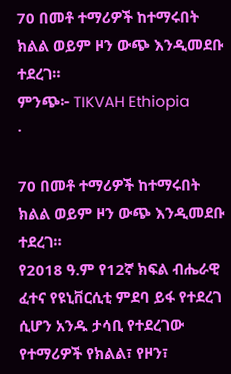70 በመቶ ተማሪዎች ከተማሩበት ክልል ወይም ዞን ውጭ እንዲመደቡ ተደረገ።
ምንጭ፦ TIKVAH Ethiopia
·

70 በመቶ ተማሪዎች ከተማሩበት ክልል ወይም ዞን ውጭ እንዲመደቡ ተደረገ።
የ2018 ዓ.ም የ12ኛ ክፍል ብሔራዊ ፈተና የዩኒቨርሲቲ ምደባ ይፋ የተደረገ ሲሆን አንዱ ታሳቢ የተደረገው የተማሪዎች የክልል፣ የዞን፣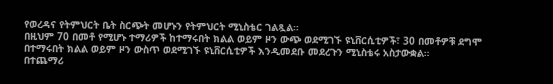የወረዳና የትምህርት ቤት ስርጭት መሆኑን የትምህርት ሚኒስቴር ገልጿል።
በዚህም 70 በመቶ የሚሆኑ ተማሪዎች ከተማሩበት ክልል ወይም ዞን ውጭ ወደሚገኙ ዩኒቨርሲቲዎች፣ 30 በመቶዎቹ ደግሞ በተማሩበት ክልል ወይም ዞን ውስጥ ወደሚገኙ ዩኒቨርሲቲዎች እንዲመደቡ መደረጉን ሚኒስቴሩ አስታውቋል።
በተጨማሪ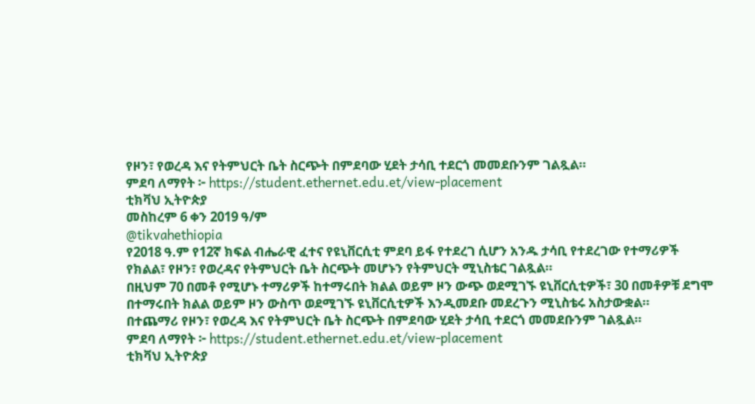የዞን፣ የወረዳ እና የትምህርት ቤት ስርጭት በምደባው ሂደት ታሳቢ ተደርጎ መመደቡንም ገልጿል።
ምደባ ለማየት ፦ https://student.ethernet.edu.et/view-placement
ቲክቫህ ኢትዮጵያ
መስከረም 6 ቀን 2019 ዓ/ም
@tikvahethiopia
የ2018 ዓ.ም የ12ኛ ክፍል ብሔራዊ ፈተና የዩኒቨርሲቲ ምደባ ይፋ የተደረገ ሲሆን አንዱ ታሳቢ የተደረገው የተማሪዎች የክልል፣ የዞን፣ የወረዳና የትምህርት ቤት ስርጭት መሆኑን የትምህርት ሚኒስቴር ገልጿል።
በዚህም 70 በመቶ የሚሆኑ ተማሪዎች ከተማሩበት ክልል ወይም ዞን ውጭ ወደሚገኙ ዩኒቨርሲቲዎች፣ 30 በመቶዎቹ ደግሞ በተማሩበት ክልል ወይም ዞን ውስጥ ወደሚገኙ ዩኒቨርሲቲዎች እንዲመደቡ መደረጉን ሚኒስቴሩ አስታውቋል።
በተጨማሪ የዞን፣ የወረዳ እና የትምህርት ቤት ስርጭት በምደባው ሂደት ታሳቢ ተደርጎ መመደቡንም ገልጿል።
ምደባ ለማየት ፦ https://student.ethernet.edu.et/view-placement
ቲክቫህ ኢትዮጵያ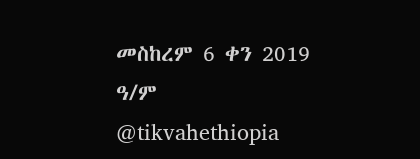መስከረም 6 ቀን 2019 ዓ/ም
@tikvahethiopia